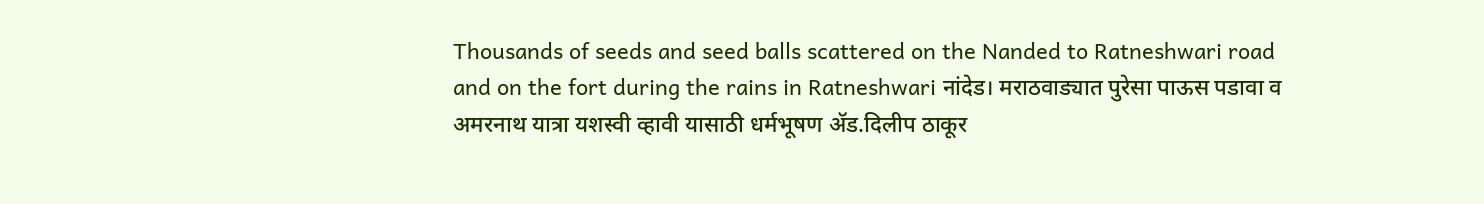Thousands of seeds and seed balls scattered on the Nanded to Ratneshwari road and on the fort during the rains in Ratneshwari नांदेड। मराठवाड्यात पुरेसा पाऊस पडावा व अमरनाथ यात्रा यशस्वी व्हावी यासाठी धर्मभूषण ॲड.दिलीप ठाकूर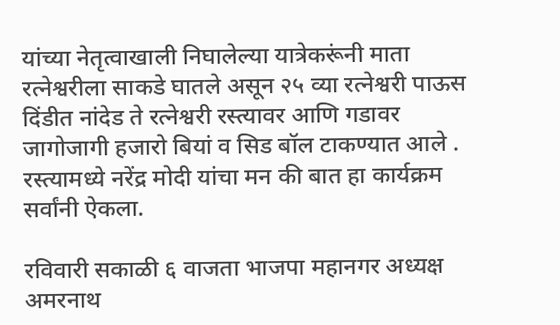यांच्या नेतृत्वाखाली निघालेल्या यात्रेकरूंनी माता रत्नेश्वरीला साकडे घातले असून २५ व्या रत्नेश्वरी पाऊस दिंडीत नांदेड ते रत्नेश्वरी रस्त्यावर आणि गडावर जागोजागी हजारो बियां व सिड बॉल टाकण्यात आले . रस्त्यामध्ये नरेंद्र मोदी यांचा मन की बात हा कार्यक्रम सर्वांनी ऐकला.

रविवारी सकाळी ६ वाजता भाजपा महानगर अध्यक्ष अमरनाथ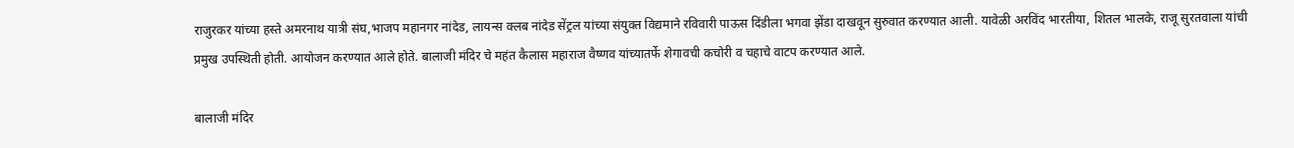राजुरकर यांच्या हस्ते अमरनाथ यात्री संघ,भाजप महानगर नांदेड, लायन्स क्लब नांदेड सेंट्रल यांच्या संयुक्त विद्यमाने रविवारी पाऊस दिंडीला भगवा झेंडा दाखवून सुरुवात करण्यात आली. यावेळी अरविंद भारतीया, शितल भालके, राजू सुरतवाला यांची प्रमुख उपस्थिती होती. आयोजन करण्यात आले होते. बालाजी मंदिर चे महंत कैलास महाराज वैष्णव यांच्यातर्फे शेगावची कचोरी व चहाचे वाटप करण्यात आले.

बालाजी मंदिर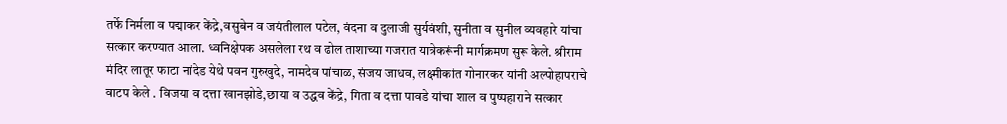तर्फे निर्मला व पद्माकर केंद्रे,वसुबेन व जयंतीलाल पटेल, वंदना व दुलाजी सुर्यवंशी, सुनीता व सुनील व्यवहारे यांचा सत्कार करण्यात आला. ध्वनिक्षेपक असलेला रथ व ढोल ताशाच्या गजरात यात्रेकरूंनी मार्गक्रमण सुरू केले. श्रीराम मंदिर लातूर फाटा नांदेड येथे पवन गुरुखुदे, नामदेव पांचाळ, संजय जाधव, लक्ष्मीकांत गोनारकर यांनी अल्पोहापराचे वाटप केले . विजया व दत्ता खानझोडे,छाया व उद्धव केंद्रे, गिता व दत्ता पावडे यांचा शाल व पुष्पहाराने सत्कार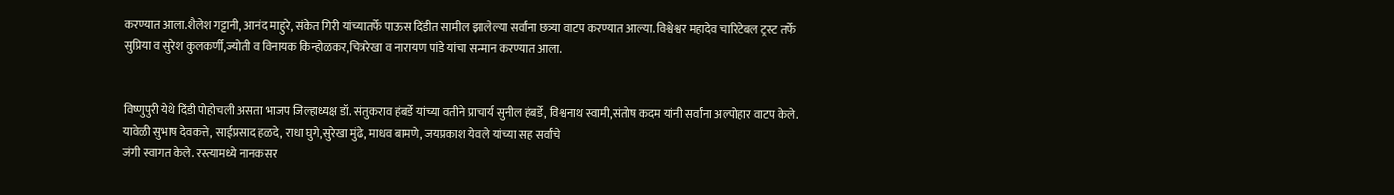करण्यात आला.शैलेश गट्टानी, आनंद माहुरे, संकेत गिरी यांच्यातर्फे पाऊस दिंडीत सामील झालेल्या सर्वांना छत्र्या वाटप करण्यात आल्या. विश्वेश्वर महादेव चारिटेबल ट्रस्ट तर्फे सुप्रिया व सुरेश कुलकर्णी,ज्योती व विनायक किन्होळकर,चित्ररेखा व नारायण पांडे यांचा सन्मान करण्यात आला.


विष्णुपुरी येथे दिंडी पोहोचली असता भाजप जिल्हाध्यक्ष डॉ. संतुकराव हंबर्डे यांच्या वतीने प्राचार्य सुनील हंबर्डे, विश्वनाथ स्वामी,संतोष कदम यांनी सर्वांना अल्पोहार वाटप केले. यावेळी सुभाष देवकत्ते, साईप्रसाद हळदे, राधा घुगे,सुरेखा मुंढे, माधव बामणे, जयप्रकाश येवले यांच्या सह सर्वांचे
जंगी स्वागत केले. रस्त्यामध्ये नानकसर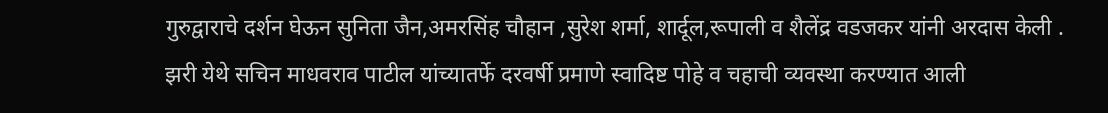गुरुद्वाराचे दर्शन घेऊन सुनिता जैन,अमरसिंह चौहान ,सुरेश शर्मा, शार्दूल,रूपाली व शैलेंद्र वडजकर यांनी अरदास केली . झरी येथे सचिन माधवराव पाटील यांच्यातर्फे दरवर्षी प्रमाणे स्वादिष्ट पोहे व चहाची व्यवस्था करण्यात आली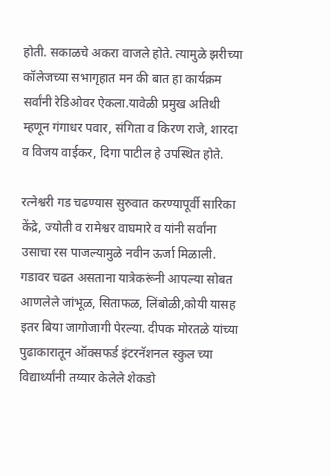होती. सकाळचे अकरा वाजले होते. त्यामुळे झरीच्या कॉलेजच्या सभागृहात मन की बात हा कार्यक्रम सर्वांनी रेडिओवर ऐकला.यावेळी प्रमुख अतिथी म्हणून गंगाधर पवार, संगिता व किरण राजे, शारदा व विजय वाईकर, दिगा पाटील हे उपस्थित होते.

रत्नेश्वरी गड चढण्यास सुरुवात करण्यापूर्वी सारिका केंद्रे, ज्योती व रामेश्वर वाघमारे व यांनी सर्वांना उसाचा रस पाजल्यामुळे नवीन ऊर्जा मिळाली. गडावर चढत असताना यात्रेकरूंनी आपल्या सोबत आणलेले जांभूळ, सिताफळ, लिंबोळी,कोयी यासह इतर बिया जागोजागी पेरल्या. दीपक मोरतळे यांच्या पुढाकारातून ऑक्सफर्ड इंटरनॅशनल स्कुल च्या विद्यार्थ्यांनी तय्यार केलेले शेकडो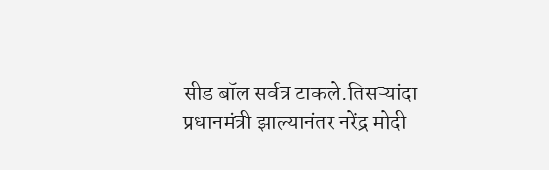सीड बॉल सर्वत्र टाकले.तिसऱ्यांदा प्रधानमंत्री झाल्यानंतर नरेंद्र मोदी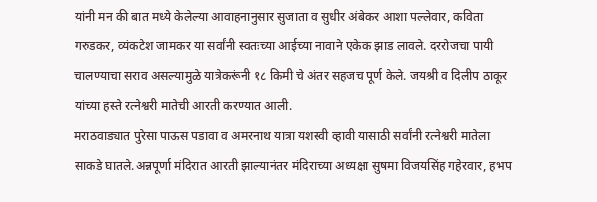यांनी मन की बात मध्ये केलेल्या आवाहनानुसार सुजाता व सुधीर अंबेकर आशा पल्लेवार, कविता गरुडकर, व्यंकटेश जामकर या सर्वांनी स्वतःच्या आईच्या नावाने एकेक झाड लावले. दररोजचा पायी चालण्याचा सराव असल्यामुळे यात्रेकरूंनी १८ किमी चे अंतर सहजच पूर्ण केले. जयश्री व दिलीप ठाकूर यांच्या हस्ते रत्नेश्वरी मातेची आरती करण्यात आली.
मराठवाड्यात पुरेसा पाऊस पडावा व अमरनाथ यात्रा यशस्वी व्हावी यासाठी सर्वांनी रत्नेश्वरी मातेला साकडे घातले.अन्नपूर्णा मंदिरात आरती झाल्यानंतर मंदिराच्या अध्यक्षा सुषमा विजयसिंह गहेरवार, हभप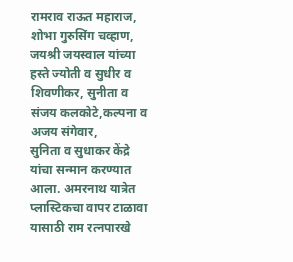रामराव राऊत महाराज, शोभा गुरुसिंग चव्हाण, जयश्री जयस्वाल यांच्या हस्ते ज्योती व सुधीर व शिवणीकर, सुनीता व संजय कलकोटे,कल्पना व अजय संगेवार,
सुनिता व सुधाकर केंद्रे यांचा सन्मान करण्यात आला. अमरनाथ यात्रेत प्लास्टिकचा वापर टाळावा यासाठी राम रत्नपारखे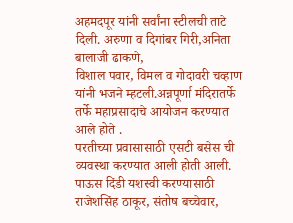अहमदपूर यांनी सर्वांना स्टीलची ताटे दिली. अरुणा व दिगांबर गिरी,अनिता बालाजी ढाकणे,
विशाल पवार, विमल व गोदावरी चव्हाण यांनी भजने म्हटली.अन्नपूर्णा मंदिरातर्फे तर्फे महाप्रसादाचे आयोजन करण्यात आले होते .
परतीच्या प्रवासासाठी एसटी बसेस ची व्यवस्था करण्यात आली होती आली. पाऊस दिंडी यशस्वी करण्यासाठी राजेशसिंह ठाकूर, संतोष बच्चेवार,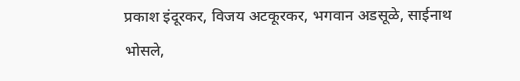प्रकाश इंदूरकर, विजय अटकूरकर, भगवान अडसूळे, साईनाथ भोसले,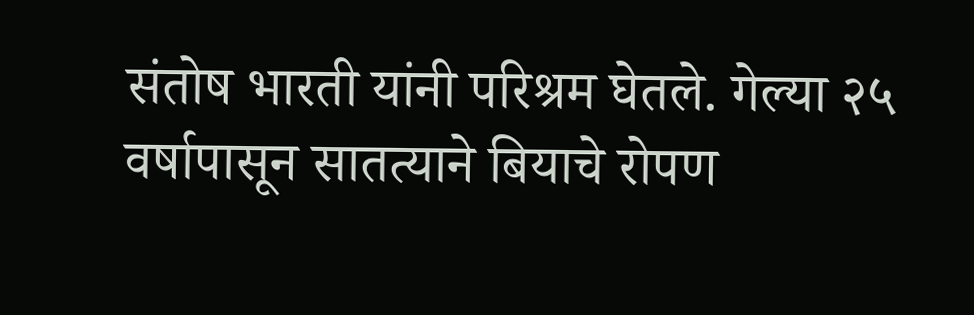संतोष भारती यांनी परिश्रम घेतले. गेल्या २५ वर्षापासून सातत्याने बियाचे रोपण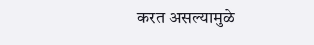करत असल्यामुळे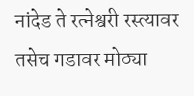नांदेड ते रत्नेश्वरी रस्त्यावर तसेच गडावर मोठ्या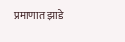प्रमाणात झाडे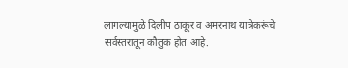लागल्यामुळे दिलीप ठाकूर व अमरनाथ यात्रेकरूंचे सर्वस्तरातून कौतुक होत आहे.